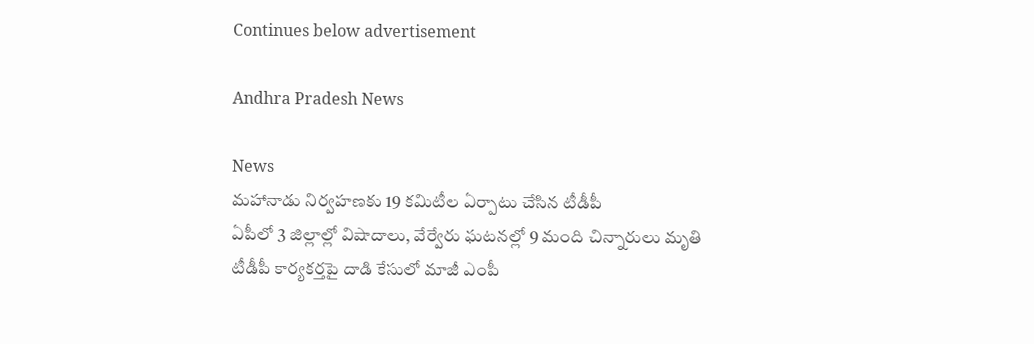Continues below advertisement

Andhra Pradesh News

News
మహానాడు నిర్వహణకు 19 కమిటీల ఏర్పాటు చేసిన టీడీపీ
ఏపీలో 3 జిల్లాల్లో విషాదాలు, వేర్వేరు ఘటనల్లో 9 మంది చిన్నారులు మృతి
టీడీపీ కార్యకర్తపై దాడి కేసులో మాజీ ఎంపీ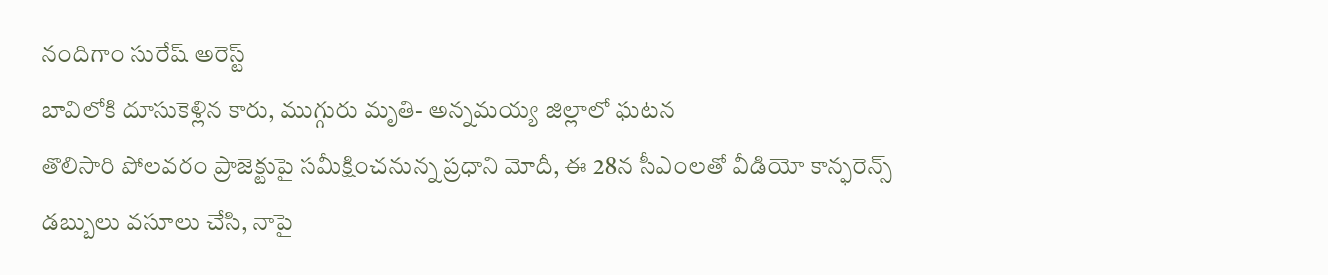నందిగాం సురేష్ అరెస్ట్
బావిలోకి దూసుకెళ్లిన కారు, ముగ్గురు మృతి- అన్నమయ్య జిల్లాలో ఘటన
తొలిసారి పోలవరం ప్రాజెక్టుపై సమీక్షించనున్న ప్రధాని మోదీ, ఈ 28న సీఎంలతో వీడియో కాన్ఫరెన్స్
డబ్బులు వసూలు చేసి, నాపై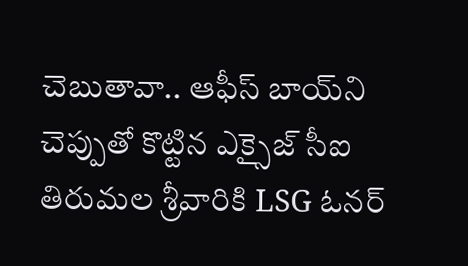చెబుతావా.. ఆఫీస్ బాయ్‌ని చెప్పుతో కొట్టిన ఎక్సైజ్ సీఐ
తిరుమల శ్రీవారికి LSG ఓనర్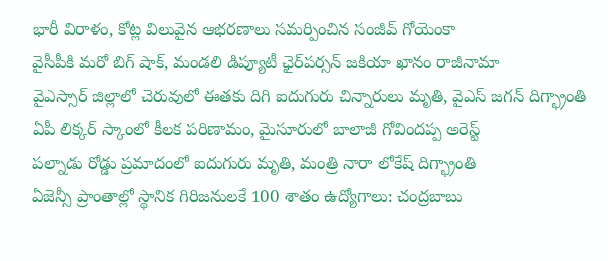భారీ విరాళం, కోట్ల విలువైన ఆభరణాలు సమర్పించిన సంజీవ్ గోయెంకా
వైసీపీకి మరో బిగ్ షాక్, మండలి డిప్యూటీ ఛైర్‌పర్సన్ జకియా ఖానం రాజీనామా
వైఎస్సార్ జిల్లాలో చెరువులో ఈతకు దిగి ఐదుగురు చిన్నారులు మృతి, వైఎస్ జగన్ దిగ్భ్రాంతి
ఏపీ లిక్కర్ స్కాంలో కీలక పరిణామం, మైసూరులో బాలాజీ గోవిందప్ప అరెస్ట్
పల్నాడు రోడ్డు ప్రమాదంలో ఐదుగురు మృతి, మంత్రి నారా లోకేష్ దిగ్భ్రాంతి
ఏజెన్సీ ప్రాంతాల్లో స్థానిక గిరిజనులకే 100 శాతం ఉద్యోగాలు: చంద్రబాబు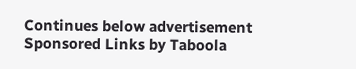Continues below advertisement
Sponsored Links by Taboola